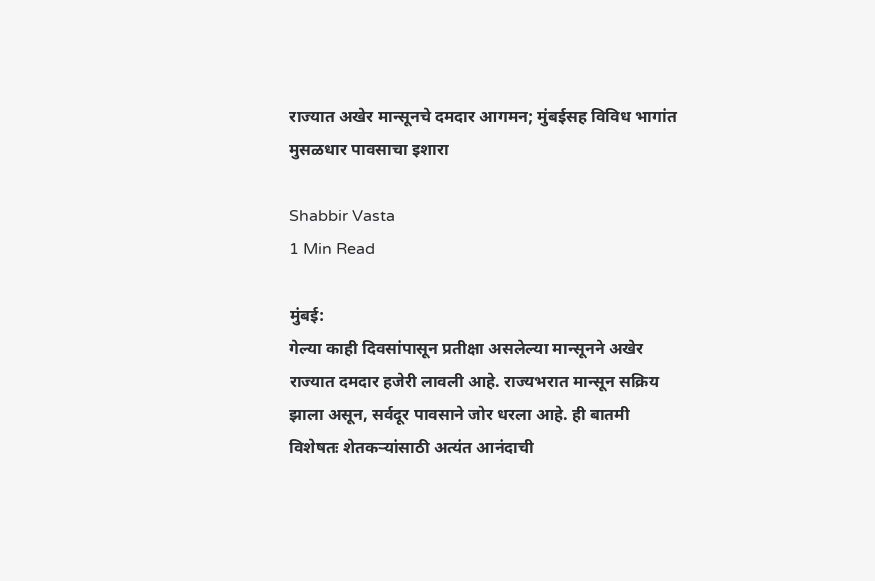राज्यात अखेर मान्सूनचे दमदार आगमन; मुंबईसह विविध भागांत मुसळधार पावसाचा इशारा

Shabbir Vasta
1 Min Read

मुंबई:
गेल्या काही दिवसांपासून प्रतीक्षा असलेल्या मान्सूनने अखेर राज्यात दमदार हजेरी लावली आहे. राज्यभरात मान्सून सक्रिय झाला असून, सर्वदूर पावसाने जोर धरला आहे. ही बातमी विशेषतः शेतकऱ्यांसाठी अत्यंत आनंदाची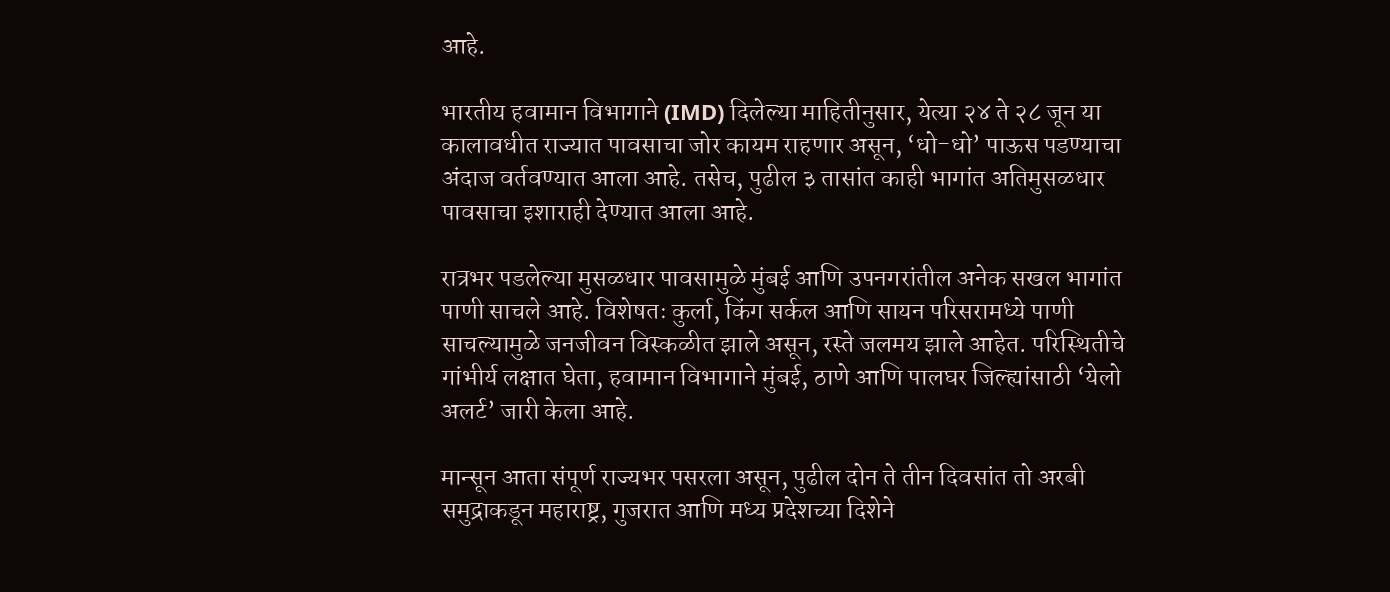आहे.

भारतीय हवामान विभागाने (IMD) दिलेल्या माहितीनुसार, येत्या २४ ते २८ जून या कालावधीत राज्यात पावसाचा जोर कायम राहणार असून, ‘धो-धो’ पाऊस पडण्याचा अंदाज वर्तवण्यात आला आहे. तसेच, पुढील ३ तासांत काही भागांत अतिमुसळधार पावसाचा इशाराही देण्यात आला आहे.

रात्रभर पडलेल्या मुसळधार पावसामुळे मुंबई आणि उपनगरांतील अनेक सखल भागांत पाणी साचले आहे. विशेषतः कुर्ला, किंग सर्कल आणि सायन परिसरामध्ये पाणी साचल्यामुळे जनजीवन विस्कळीत झाले असून, रस्ते जलमय झाले आहेत. परिस्थितीचे गांभीर्य लक्षात घेता, हवामान विभागाने मुंबई, ठाणे आणि पालघर जिल्ह्यांसाठी ‘येलो अलर्ट’ जारी केला आहे.

मान्सून आता संपूर्ण राज्यभर पसरला असून, पुढील दोन ते तीन दिवसांत तो अरबी समुद्राकडून महाराष्ट्र, गुजरात आणि मध्य प्रदेशच्या दिशेने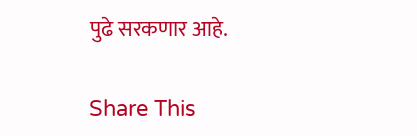पुढे सरकणार आहे.

Share This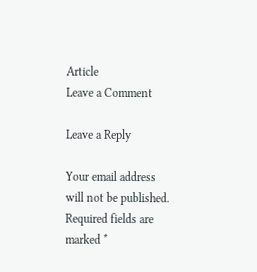Article
Leave a Comment

Leave a Reply

Your email address will not be published. Required fields are marked *